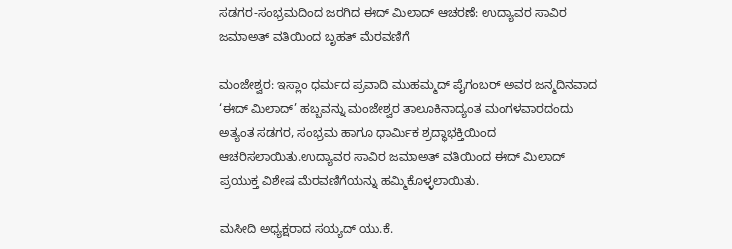ಸಡಗರ-ಸಂಭ್ರಮದಿಂದ ಜರಗಿದ ಈದ್ ಮಿಲಾದ್ ಆಚರಣೆ: ಉದ್ಯಾವರ ಸಾವಿರ ಜಮಾಅತ್ ವತಿಯಿಂದ ಬೃಹತ್ ಮೆರವಣಿಗೆ

ಮಂಜೇಶ್ವರ: ಇಸ್ಲಾಂ ಧರ್ಮದ ಪ್ರವಾದಿ ಮುಹಮ್ಮದ್ ಪೈಗಂಬರ್ ಅವರ ಜನ್ಮದಿನವಾದ ‘ಈದ್ ಮಿಲಾದ್’ ಹಬ್ಬವನ್ನು ಮಂಜೇಶ್ವರ ತಾಲೂಕಿನಾದ್ಯಂತ ಮಂಗಳವಾರದಂದು ಅತ್ಯಂತ ಸಡಗರ, ಸಂಭ್ರಮ ಹಾಗೂ ಧಾರ್ಮಿಕ ಶ್ರದ್ಧಾಭಕ್ತಿಯಿಂದ ಆಚರಿಸಲಾಯಿತು.ಉದ್ಯಾವರ ಸಾವಿರ ಜಮಾಅತ್ ವತಿಯಿಂದ ಈದ್ ಮಿಲಾದ್ ಪ್ರಯುಕ್ತ ವಿಶೇಷ ಮೆರವಣಿಗೆಯನ್ನು ಹಮ್ಮಿಕೊಳ್ಳಲಾಯಿತು.

ಮಸೀದಿ ಅಧ್ಯಕ್ಷರಾದ ಸಯ್ಯದ್ ಯು.ಕೆ.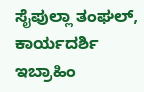ಸೈಪುಲ್ಲಾ ತಂಘಲ್, ಕಾರ್ಯದರ್ಶಿ ಇಬ್ರಾಹಿಂ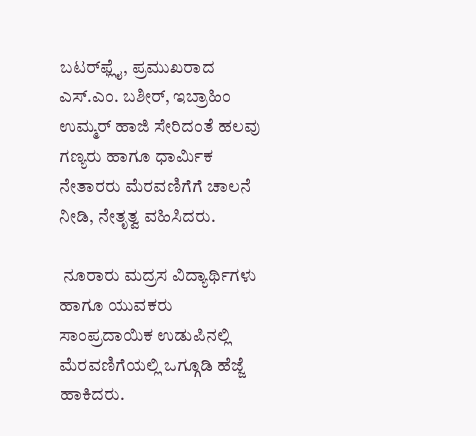ಬಟರ್‌ಫ್ಲೈ, ಪ್ರಮುಖರಾದ ಎಸ್.ಎಂ. ಬಶೀರ್, ಇಬ್ರಾಹಿಂ ಉಮ್ಮರ್ ಹಾಜಿ ಸೇರಿದಂತೆ ಹಲವು ಗಣ್ಯರು ಹಾಗೂ ಧಾರ್ಮಿಕ ನೇತಾರರು ಮೆರವಣಿಗೆಗೆ ಚಾಲನೆ ನೀಡಿ, ನೇತೃತ್ವ ವಹಿಸಿದರು.

 ನೂರಾರು ಮದ್ರಸ ವಿದ್ಯಾರ್ಥಿಗಳು ಹಾಗೂ ಯುವಕರು ಸಾಂಪ್ರದಾಯಿಕ ಉಡುಪಿನಲ್ಲಿ ಮೆರವಣಿಗೆಯಲ್ಲಿ ಒಗ್ಗೂಡಿ ಹೆಜ್ಜೆ ಹಾಕಿದರು.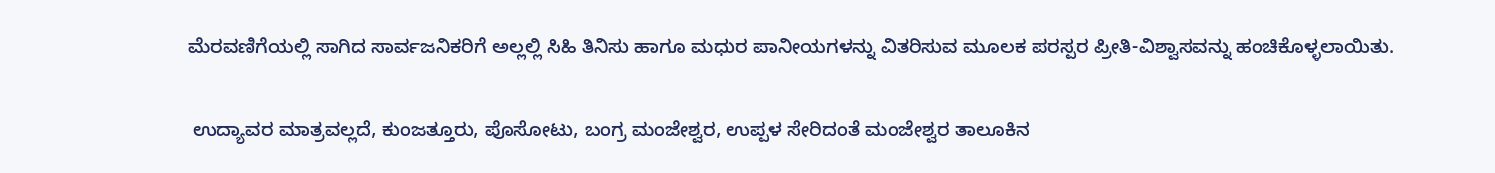ಮೆರವಣಿಗೆಯಲ್ಲಿ ಸಾಗಿದ ಸಾರ್ವಜನಿಕರಿಗೆ ಅಲ್ಲಲ್ಲಿ ಸಿಹಿ ತಿನಿಸು ಹಾಗೂ ಮಧುರ ಪಾನೀಯಗಳನ್ನು ವಿತರಿಸುವ ಮೂಲಕ ಪರಸ್ಪರ ಪ್ರೀತಿ-ವಿಶ್ವಾಸವನ್ನು ಹಂಚಿಕೊಳ್ಳಲಾಯಿತು.


 ಉದ್ಯಾವರ ಮಾತ್ರವಲ್ಲದೆ, ಕುಂಜತ್ತೂರು, ಪೊಸೋಟು, ಬಂಗ್ರ ಮಂಜೇಶ್ವರ, ಉಪ್ಪಳ ಸೇರಿದಂತೆ ಮಂಜೇಶ್ವರ ತಾಲೂಕಿನ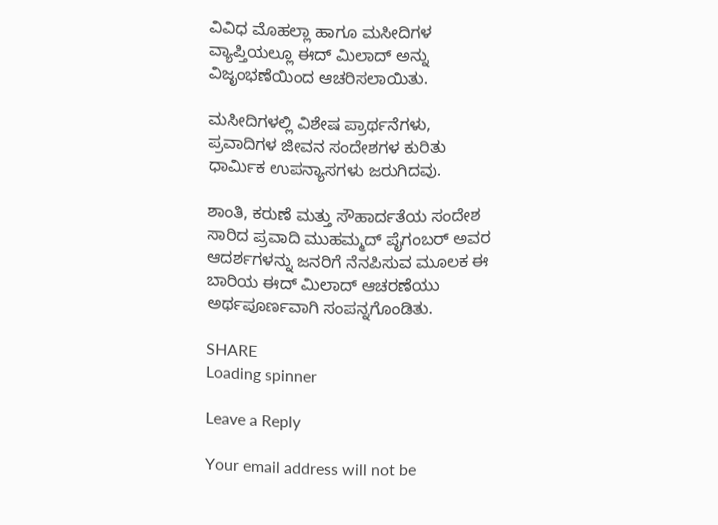ವಿವಿಧ ಮೊಹಲ್ಲಾ ಹಾಗೂ ಮಸೀದಿಗಳ ವ್ಯಾಪ್ತಿಯಲ್ಲೂ ಈದ್ ಮಿಲಾದ್ ಅನ್ನು ವಿಜೃಂಭಣೆಯಿಂದ ಆಚರಿಸಲಾಯಿತು.

ಮಸೀದಿಗಳಲ್ಲಿ ವಿಶೇಷ ಪ್ರಾರ್ಥನೆಗಳು, ಪ್ರವಾದಿಗಳ ಜೀವನ ಸಂದೇಶಗಳ ಕುರಿತು ಧಾರ್ಮಿಕ ಉಪನ್ಯಾಸಗಳು ಜರುಗಿದವು.

ಶಾಂತಿ, ಕರುಣೆ ಮತ್ತು ಸೌಹಾರ್ದತೆಯ ಸಂದೇಶ ಸಾರಿದ ಪ್ರವಾದಿ ಮುಹಮ್ಮದ್ ಪೈಗಂಬರ್ ಅವರ ಆದರ್ಶಗಳನ್ನು ಜನರಿಗೆ ನೆನಪಿಸುವ ಮೂಲಕ ಈ ಬಾರಿಯ ಈದ್ ಮಿಲಾದ್ ಆಚರಣೆಯು ಅರ್ಥಪೂರ್ಣವಾಗಿ ಸಂಪನ್ನಗೊಂಡಿತು.

SHARE
Loading spinner

Leave a Reply

Your email address will not be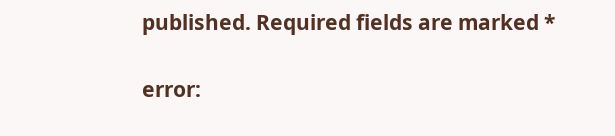published. Required fields are marked *

error: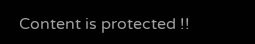Content is protected !!